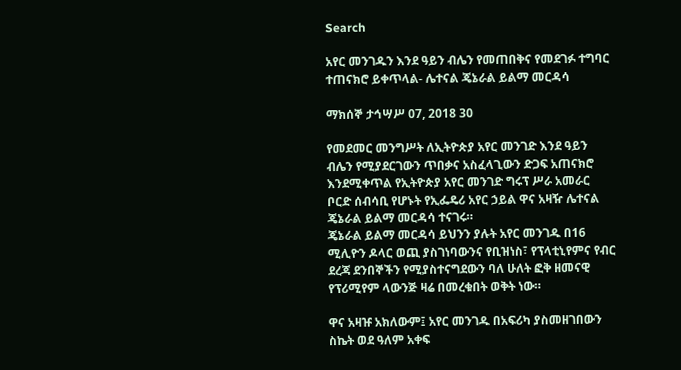Search

አየር መንገዱን እንደ ዓይን ብሌን የመጠበቅና የመደገፉ ተግባር ተጠናክሮ ይቀጥላል- ሌተናል ጄኔራል ይልማ መርዳሳ

ማክሰኞ ታኅሣሥ 07, 2018 30

የመደመር መንግሥት ለኢትዮጵያ አየር መንገድ እንደ ዓይን ብሌን የሚያደርገውን ጥበቃና አስፈላጊውን ድጋፍ አጠናክሮ እንደሚቀጥል የኢትዮጵያ አየር መንገድ ግሩፕ ሥራ አመራር ቦርድ ሰብሳቢ የሆኑት የኢፌዴሪ አየር ኃይል ዋና አዛዥ ሌተናል ጄኔራል ይልማ መርዳሳ ተናገሩ።
ጄኔራል ይልማ መርዳሳ ይህንን ያሉት አየር መንገዱ በ16 ሚሊዮን ዶላር ወጪ ያስገነባውንና የቢዝነስ፣ የፕላቲኒየምና የብር ደረጃ ደንበኞችን የሚያስተናግደውን ባለ ሁለት ፎቅ ዘመናዊ የፕሪሚየም ላውንጅ ዛሬ በመረቁበት ወቅት ነው።

ዋና አዛዡ አክለውም፤ አየር መንገዱ በአፍሪካ ያስመዘገበውን ስኬት ወደ ዓለም አቀፍ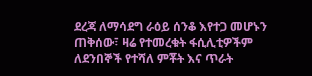ደረጃ ለማሳደግ ራዕይ ሰንቆ እየተጋ መሆኑን ጠቅሰው፣ ዛሬ የተመረቁት ፋሲሊቲዎችም ለደንበኞች የተሻለ ምቾት እና ጥራት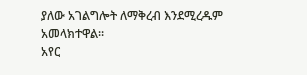ያለው አገልግሎት ለማቅረብ እንደሚረዱም አመላክተዋል።
አየር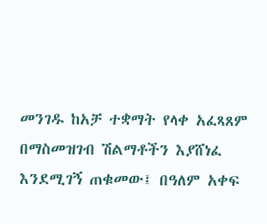መንገዱ ከአቻ ተቋማት የላቀ አፈጻጸም በማስመዝገብ ሽልማቶችን እያሸነፈ እንደሚገኝ ጠቁመው፤ በዓለም አቀፍ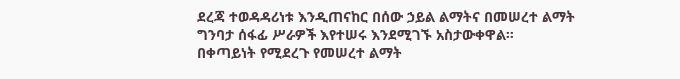ደረጃ ተወዳዳሪነቱ እንዲጠናከር በሰው ኃይል ልማትና በመሠረተ ልማት ግንባታ ሰፋፊ ሥራዎች እየተሠሩ እንደሚገኙ አስታውቀዋል።
በቀጣይነት የሚደረጉ የመሠረተ ልማት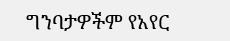ግንባታዎችም የአየር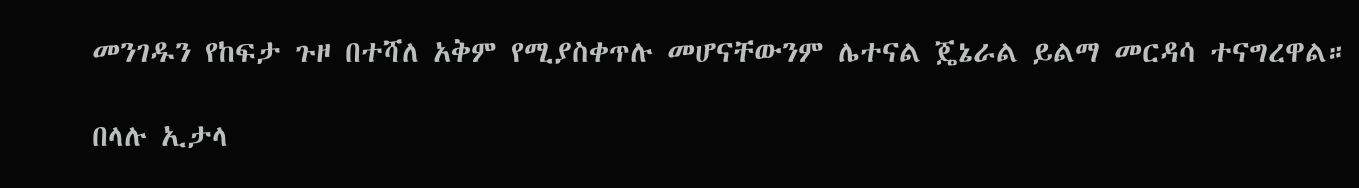መንገዱን የከፍታ ጉዞ በተሻለ አቅም የሚያስቀጥሉ መሆናቸውንም ሌተናል ጄኔራል ይልማ መርዳሳ ተናግረዋል።

በላሉ ኢታላ